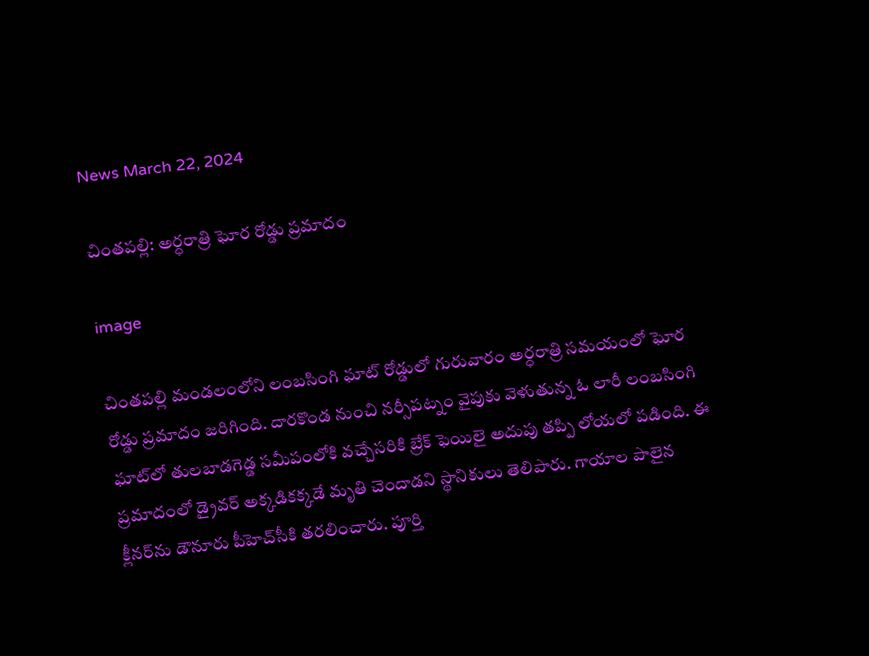News March 22, 2024

చింతపల్లి: అర్ధరాత్రి ఘోర రోడ్డు ప్రమాదం

image

చింతపల్లి మండలంలోని లంబసింగి ఘాట్ రోడ్డులో గురువారం అర్ధరాత్రి సమయంలో ఘోర రోడ్డు ప్రమాదం జరిగింది. దారకొండ నుంచి నర్సీపట్నం వైపుకు వెళుతున్న ఓ లారీ లంబసింగి ఘాట్‌లో తులబాడగెడ్డ సమీపంలోకి వచ్చేసరికి బ్రేక్ ఫెయిలై అదుపు తప్పి లోయలో పడింది. ఈ ప్రమాదంలో డ్రైవర్ అక్కడికక్కడే మృతి చెందాడని స్థానికులు తెలిపారు. గాయాల పాలైన క్లీనర్‌ను డౌనూరు పీహెచ్‌సీకి తరలించారు. పూర్తి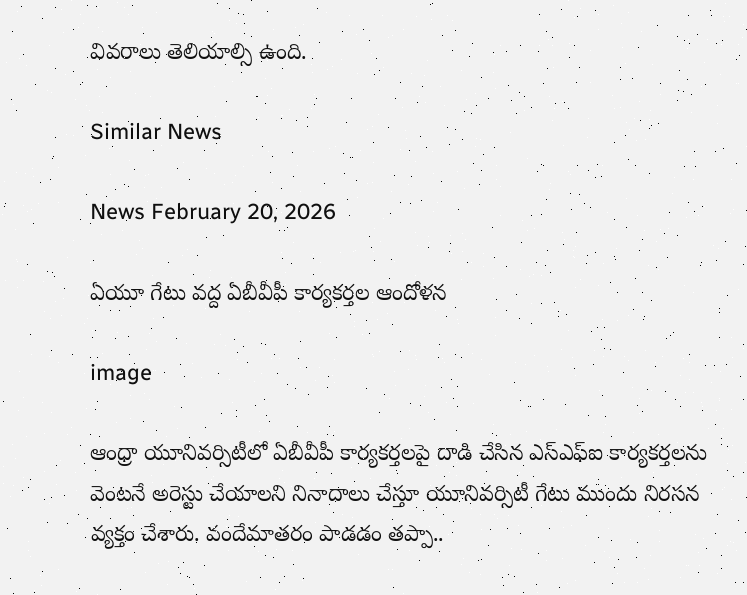వివరాలు తెలియాల్సి ఉంది.

Similar News

News February 20, 2026

ఏయూ గేటు వద్ద ఏబీవీపీ కార్యకర్తల ఆందోళన

image

ఆంధ్రా యూనివర్సిటీలో ఏబీవీపీ కార్యకర్తలపై దాడి చేసిన ఎస్ఎఫ్ఐ కార్యకర్తలను వెంటనే అరెస్టు చేయాలని నినాదాలు చేస్తూ యూనివర్సిటీ గేటు ముందు నిరసన వ్యక్తం చేశారు. వందేమాతరం పాడడం తప్పా..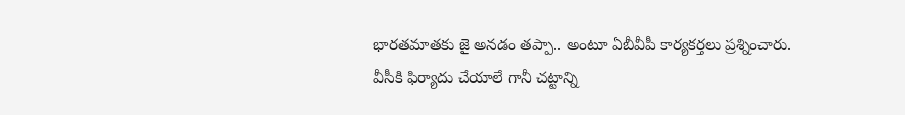భారతమాతకు జై అనడం తప్పా.. అంటూ ఏబీవీపీ కార్యకర్తలు ప్రశ్నించారు. వీసీకి ఫిర్యాదు చేయాలే గానీ చట్టాన్ని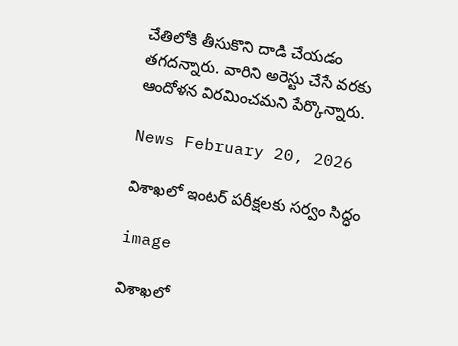చేతిలోకి తీసుకొని దాడి చేయడం తగదన్నారు. వారిని అరెస్టు చేసే వరకు ఆందోళన విరమించమని పేర్కొన్నారు.

News February 20, 2026

విశాఖలో ఇంటర్ పరీక్షలకు సర్వం సిద్ధం

image

విశాఖలో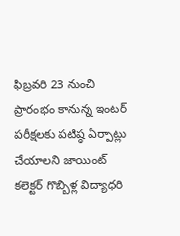ఫిబ్రవరి 23 నుంచి ప్రారంభం కానున్న ఇంటర్ పరీక్షలకు పటిష్ఠ ఏర్పాట్లు చేయాలని జాయింట్ కలెక్టర్ గొబ్బిళ్ల విద్యాధరి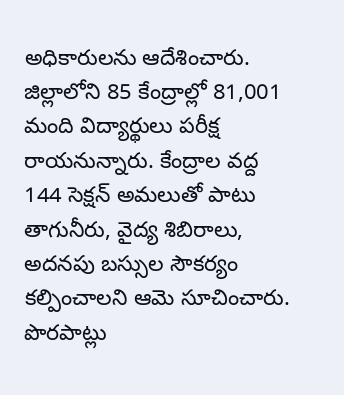అధికారులను ఆదేశించారు. జిల్లాలోని 85 కేంద్రాల్లో 81,001 మంది విద్యార్థులు పరీక్ష రాయనున్నారు. కేంద్రాల వద్ద 144 సెక్షన్ అమలుతో పాటు తాగునీరు, వైద్య శిబిరాలు, అదనపు బస్సుల సౌకర్యం కల్పించాలని ఆమె సూచించారు. పొరపాట్లు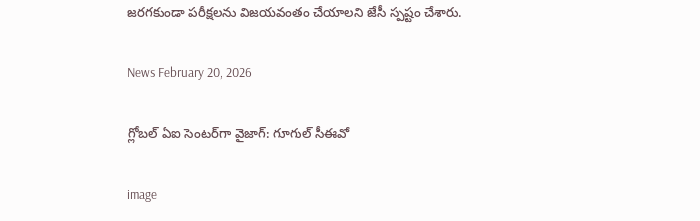జరగకుండా పరీక్షలను విజయవంతం చేయాలని జేసీ స్పష్టం చేశారు.

News February 20, 2026

గ్లోబల్ ఏఐ సెంటర్‌గా వైజాగ్: గూగుల్ సీఈవో

image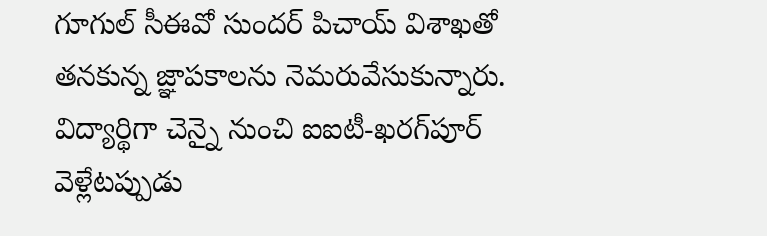గూగుల్ సీఈవో సుందర్ పిచాయ్ విశాఖతో తనకున్న జ్ఞాపకాలను నెమరువేసుకున్నారు. విద్యార్థిగా చెన్నై నుంచి ఐఐటీ-ఖరగ్‌పూర్ వెళ్లేటప్పుడు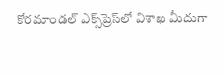కోరమాండల్ ఎక్స్‌ప్రెస్‌లో విశాఖ మీదుగా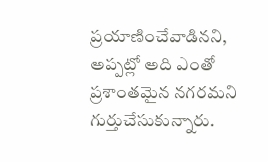ప్రయాణించేవాడినని, అప్పట్లో అది ఎంతో ప్రశాంతమైన నగరమని గుర్తుచేసుకున్నారు.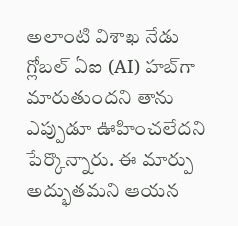అలాంటి విశాఖ నేడు గ్లోబల్ ఏఐ (AI) హబ్‌గా మారుతుందని తాను ఎప్పుడూ ఊహించలేదని పేర్కొన్నారు. ఈ మార్పు అద్భుతమని ఆయన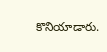కొనియాడారు.